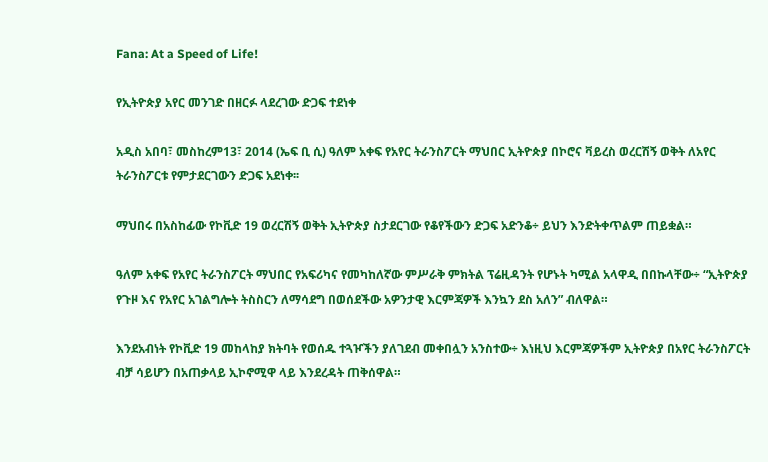Fana: At a Speed of Life!

የኢትዮጵያ አየር መንገድ በዘርፉ ላደረገው ድጋፍ ተደነቀ

አዲስ አበባ፣ መስከረም13፣ 2014 (ኤፍ ቢ ሲ) ዓለም አቀፍ የአየር ትራንስፖርት ማህበር ኢትዮጵያ በኮሮና ቫይረስ ወረርሽኝ ወቅት ለአየር ትራንስፖርቱ የምታደርገውን ድጋፍ አደነቀ፡፡

ማህበሩ በአስከፊው የኮቪድ 19 ወረርሽኝ ወቅት ኢትዮጵያ ስታደርገው የቆየችውን ድጋፍ አድንቆ÷ ይህን እንድትቀጥልም ጠይቋል።

ዓለም አቀፍ የአየር ትራንስፖርት ማህበር የአፍሪካና የመካከለኛው ምሥራቅ ምክትል ፕሬዚዳንት የሆኑት ካሚል አላዋዲ በበኩላቸው÷ “ኢትዮጵያ የጉዞ እና የአየር አገልግሎት ትስስርን ለማሳደግ በወሰደችው አዎንታዊ እርምጃዎች እንኳን ደስ አለን” ብለዋል።

እንደአብነት የኮቪድ 19 መከላከያ ክትባት የወሰዱ ተጓዦችን ያለገደብ መቀበሏን አንስተው÷ እነዚህ እርምጃዎችም ኢትዮጵያ በአየር ትራንስፖርት ብቻ ሳይሆን በአጠቃላይ ኢኮኖሚዋ ላይ እንደረዳት ጠቅሰዋል።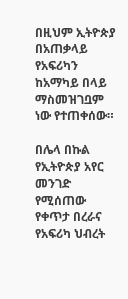በዚህም ኢትዮጵያ በአጠቃላይ የአፍሪካን ከአማካይ በላይ ማስመዝገቧም ነው የተጠቀሰው።

በሌላ በኩል የኢትዮጵያ አየር መንገድ የሚሰጠው የቀጥታ በረራና የአፍሪካ ህብረት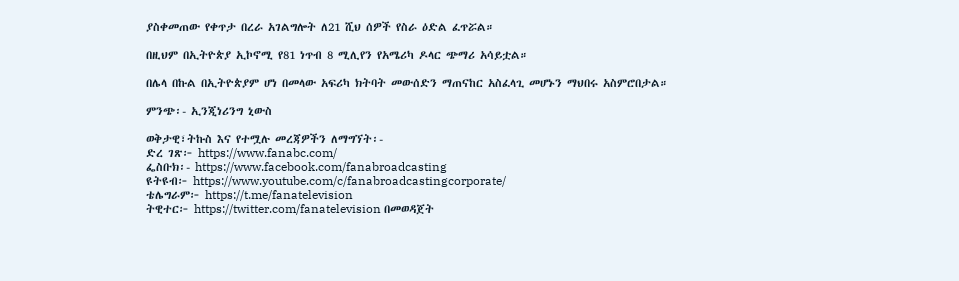ያስቀመጠው የቀጥታ በረራ አገልግሎት ለ21 ሺህ ሰዎች የስራ ዕድል ፈጥሯል።

በዚህም በኢትዮጵያ ኢኮኖሚ የ81 ነጥብ 8 ሚሊየን የአሜሪካ ዶላር ጭማሪ አሳይቷል።

በሌላ በኩል በኢትዮጵያም ሆነ በመላው አፍሪካ ክትባት መውሰድን ማጠናከር አስፈላጊ መሆኑን ማህበሩ አስምሮበታል።

ምንጭ፡- ኢንጂነሪንግ ኒውስ

ወቅታዊ፣ትኩስ እና የተሟሉ መረጃዎችን ለማግኘት፡-
ድረ ገጽ፦ https://www.fanabc.com/
ፌስቡክ፡- https://www.facebook.com/fanabroadcasting
ዩትዩብ፦ https://www.youtube.com/c/fanabroadcastingcorporate/
ቴሌግራም፦ https://t.me/fanatelevision
ትዊተር፦ https://twitter.com/fanatelevision በመወዳጀት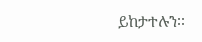ይከታተሉን፡፡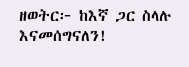ዘወትር፦ ከእኛ ጋር ስላሉ እናመሰግናለን!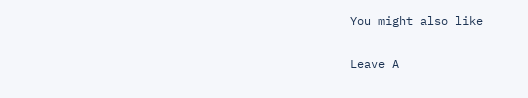You might also like

Leave A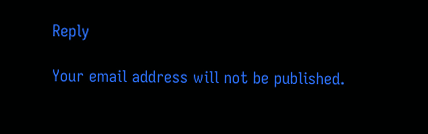Reply

Your email address will not be published.